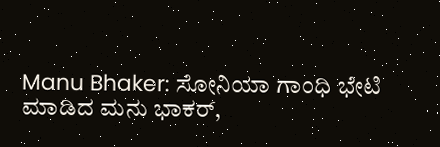Manu Bhaker: ಸೋನಿಯಾ ಗಾಂಧಿ ಭೇಟಿ ಮಾಡಿದ ಮನು ಭಾಕರ್,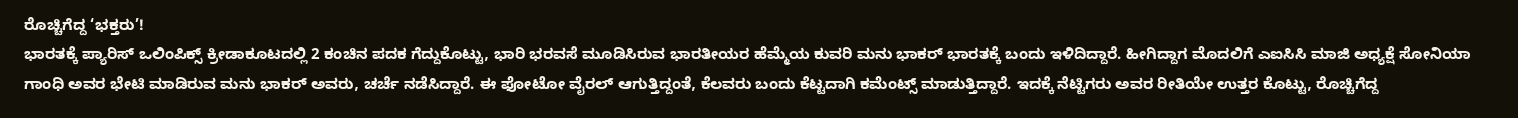ರೊಚ್ಚಿಗೆದ್ದ ‘ಭಕ್ತರು’!
ಭಾರತಕ್ಕೆ ಪ್ಯಾರಿಸ್ ಒಲಿಂಪಿಕ್ಸ್ ಕ್ರೀಡಾಕೂಟದಲ್ಲಿ 2 ಕಂಚಿನ ಪದಕ ಗೆದ್ದುಕೊಟ್ಟು, ಭಾರಿ ಭರವಸೆ ಮೂಡಿಸಿರುವ ಭಾರತೀಯರ ಹೆಮ್ಮೆಯ ಕುವರಿ ಮನು ಭಾಕರ್ ಭಾರತಕ್ಕೆ ಬಂದು ಇಳಿದಿದ್ದಾರೆ. ಹೀಗಿದ್ದಾಗ ಮೊದಲಿಗೆ ಎಐಸಿಸಿ ಮಾಜಿ ಅಧ್ಯಕ್ಷೆ ಸೋನಿಯಾ ಗಾಂಧಿ ಅವರ ಭೇಟಿ ಮಾಡಿರುವ ಮನು ಭಾಕರ್ ಅವರು, ಚರ್ಚೆ ನಡೆಸಿದ್ದಾರೆ. ಈ ಫೋಟೋ ವೈರಲ್ ಆಗುತ್ತಿದ್ದಂತೆ, ಕೆಲವರು ಬಂದು ಕೆಟ್ಟದಾಗಿ ಕಮೆಂಟ್ಸ್ ಮಾಡುತ್ತಿದ್ದಾರೆ. ಇದಕ್ಕೆ ನೆಟ್ಟಿಗರು ಅವರ ರೀತಿಯೇ ಉತ್ತರ ಕೊಟ್ಟು, ರೊಚ್ಚಿಗೆದ್ದ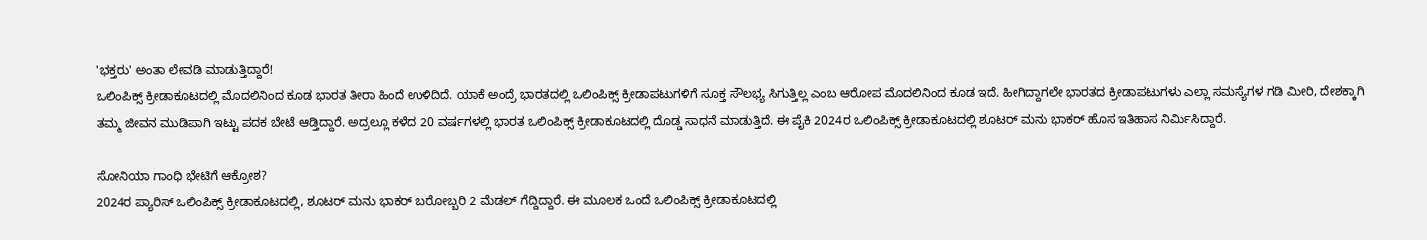'ಭಕ್ತರು' ಅಂತಾ ಲೇವಡಿ ಮಾಡುತ್ತಿದ್ದಾರೆ!
ಒಲಿಂಪಿಕ್ಸ್ ಕ್ರೀಡಾಕೂಟದಲ್ಲಿ ಮೊದಲಿನಿಂದ ಕೂಡ ಭಾರತ ತೀರಾ ಹಿಂದೆ ಉಳಿದಿದೆ. ಯಾಕೆ ಅಂದ್ರೆ ಭಾರತದಲ್ಲಿ ಒಲಿಂಪಿಕ್ಸ್ ಕ್ರೀಡಾಪಟುಗಳಿಗೆ ಸೂಕ್ತ ಸೌಲಭ್ಯ ಸಿಗುತ್ತಿಲ್ಲ ಎಂಬ ಆರೋಪ ಮೊದಲಿನಿಂದ ಕೂಡ ಇದೆ. ಹೀಗಿದ್ದಾಗಲೇ ಭಾರತದ ಕ್ರೀಡಾಪಟುಗಳು ಎಲ್ಲಾ ಸಮಸ್ಯೆಗಳ ಗಡಿ ಮೀರಿ, ದೇಶಕ್ಕಾಗಿ ತಮ್ಮ ಜೀವನ ಮುಡಿಪಾಗಿ ಇಟ್ಟು ಪದಕ ಬೇಟೆ ಆಡ್ತಿದ್ದಾರೆ. ಅದ್ರಲ್ಲೂ ಕಳೆದ 20 ವರ್ಷಗಳಲ್ಲಿ ಭಾರತ ಒಲಿಂಪಿಕ್ಸ್ ಕ್ರೀಡಾಕೂಟದಲ್ಲಿ ದೊಡ್ಡ ಸಾಧನೆ ಮಾಡುತ್ತಿದೆ. ಈ ಪೈಕಿ 2024ರ ಒಲಿಂಪಿಕ್ಸ್ ಕ್ರೀಡಾಕೂಟದಲ್ಲಿ ಶೂಟರ್ ಮನು ಭಾಕರ್ ಹೊಸ ಇತಿಹಾಸ ನಿರ್ಮಿಸಿದ್ದಾರೆ.

ಸೋನಿಯಾ ಗಾಂಧಿ ಭೇಟಿಗೆ ಆಕ್ರೋಶ?
2024ರ ಪ್ಯಾರಿಸ್ ಒಲಿಂಪಿಕ್ಸ್ ಕ್ರೀಡಾಕೂಟದಲ್ಲಿ, ಶೂಟರ್ ಮನು ಭಾಕರ್ ಬರೋಬ್ಬರಿ 2 ಮೆಡಲ್ ಗೆದ್ದಿದ್ದಾರೆ. ಈ ಮೂಲಕ ಒಂದೆ ಒಲಿಂಪಿಕ್ಸ್ ಕ್ರೀಡಾಕೂಟದಲ್ಲಿ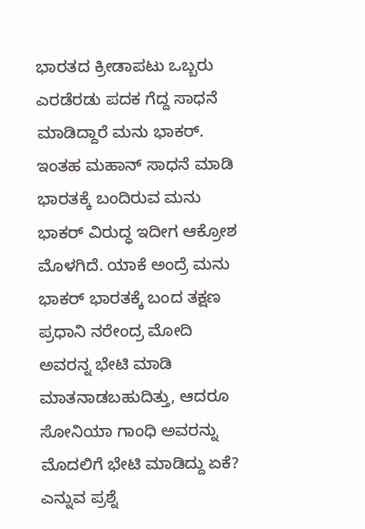ಭಾರತದ ಕ್ರೀಡಾಪಟು ಒಬ್ಬರು ಎರಡೆರಡು ಪದಕ ಗೆದ್ದ ಸಾಧನೆ ಮಾಡಿದ್ದಾರೆ ಮನು ಭಾಕರ್. ಇಂತಹ ಮಹಾನ್ ಸಾಧನೆ ಮಾಡಿ ಭಾರತಕ್ಕೆ ಬಂದಿರುವ ಮನು ಭಾಕರ್ ವಿರುದ್ಧ ಇದೀಗ ಆಕ್ರೋಶ ಮೊಳಗಿದೆ. ಯಾಕೆ ಅಂದ್ರೆ ಮನು ಭಾಕರ್ ಭಾರತಕ್ಕೆ ಬಂದ ತಕ್ಷಣ ಪ್ರಧಾನಿ ನರೇಂದ್ರ ಮೋದಿ ಅವರನ್ನ ಭೇಟಿ ಮಾಡಿ ಮಾತನಾಡಬಹುದಿತ್ತು, ಆದರೂ ಸೋನಿಯಾ ಗಾಂಧಿ ಅವರನ್ನು ಮೊದಲಿಗೆ ಭೇಟಿ ಮಾಡಿದ್ದು ಏಕೆ? ಎನ್ನುವ ಪ್ರಶ್ನೆ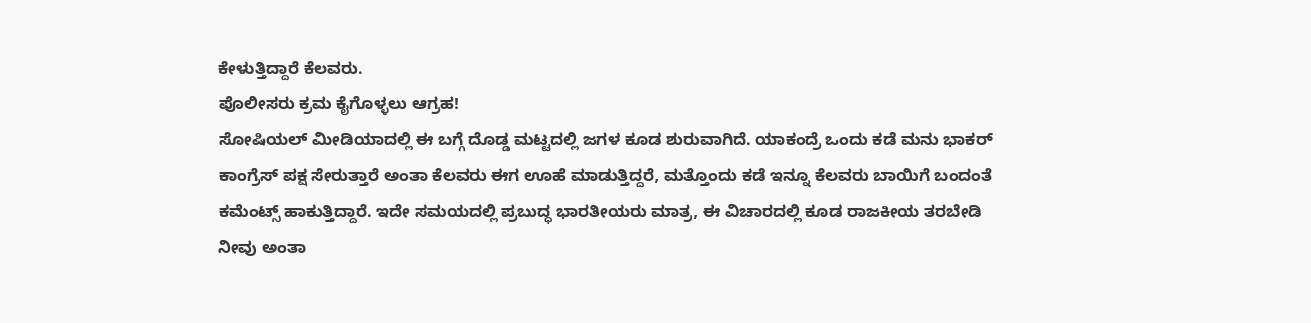ಕೇಳುತ್ತಿದ್ದಾರೆ ಕೆಲವರು.
ಪೊಲೀಸರು ಕ್ರಮ ಕೈಗೊಳ್ಳಲು ಆಗ್ರಹ!
ಸೋಷಿಯಲ್ ಮೀಡಿಯಾದಲ್ಲಿ ಈ ಬಗ್ಗೆ ದೊಡ್ಡ ಮಟ್ಟದಲ್ಲಿ ಜಗಳ ಕೂಡ ಶುರುವಾಗಿದೆ. ಯಾಕಂದ್ರೆ ಒಂದು ಕಡೆ ಮನು ಭಾಕರ್ ಕಾಂಗ್ರೆಸ್ ಪಕ್ಷ ಸೇರುತ್ತಾರೆ ಅಂತಾ ಕೆಲವರು ಈಗ ಊಹೆ ಮಾಡುತ್ತಿದ್ದರೆ, ಮತ್ತೊಂದು ಕಡೆ ಇನ್ನೂ ಕೆಲವರು ಬಾಯಿಗೆ ಬಂದಂತೆ ಕಮೆಂಟ್ಸ್ ಹಾಕುತ್ತಿದ್ದಾರೆ. ಇದೇ ಸಮಯದಲ್ಲಿ ಪ್ರಬುದ್ಧ ಭಾರತೀಯರು ಮಾತ್ರ, ಈ ವಿಚಾರದಲ್ಲಿ ಕೂಡ ರಾಜಕೀಯ ತರಬೇಡಿ ನೀವು ಅಂತಾ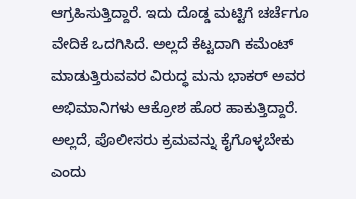ಆಗ್ರಹಿಸುತ್ತಿದ್ದಾರೆ. ಇದು ದೊಡ್ಡ ಮಟ್ಟಿಗೆ ಚರ್ಚೆಗೂ ವೇದಿಕೆ ಒದಗಿಸಿದೆ. ಅಲ್ಲದೆ ಕೆಟ್ಟದಾಗಿ ಕಮೆಂಟ್ ಮಾಡುತ್ತಿರುವವರ ವಿರುದ್ಧ ಮನು ಭಾಕರ್ ಅವರ ಅಭಿಮಾನಿಗಳು ಆಕ್ರೋಶ ಹೊರ ಹಾಕುತ್ತಿದ್ದಾರೆ. ಅಲ್ಲದೆ, ಪೊಲೀಸರು ಕ್ರಮವನ್ನು ಕೈಗೊಳ್ಳಬೇಕು ಎಂದು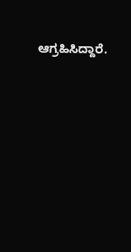ಆಗ್ರಹಿಸಿದ್ದಾರೆ.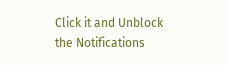Click it and Unblock the Notifications